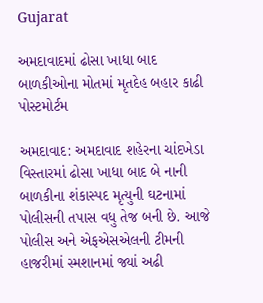Gujarat

અમદાવાદમાં ઢોસા ખાધા બાદ બાળકીઓના મોતમાં મૃતદેહ બહાર કાઢી પોસ્ટમોર્ટમ

અમદાવાદ: અમદાવાદ શહેરના ચાંદખેડા વિસ્તારમાં ઢોસા ખાધા બાદ બે નાની બાળકીના શંકાસ્પદ મૃત્યુની ઘટનામાં પોલીસની તપાસ વધુ તેજ બની છે. આજે પોલીસ અને એફએસએલની ટીમની હાજરીમાં સ્મશાનમાં જ્યાં અઢી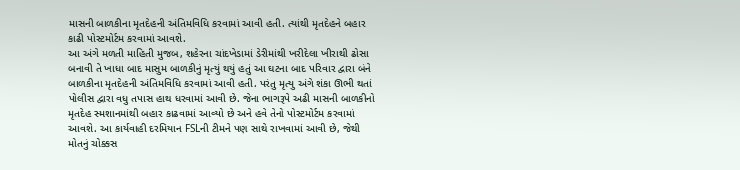માસની બાળકીના મૃતદેહની અંતિમવિધિ કરવામાં આવી હતી. ત્યાંથી મૃતદેહને બહાર કાઢી પોસ્ટમોર્ટમ કરવામાં આવશે.
આ અંગે મળતી માહિતી મુજબ, શહેરના ચાંદખેડામાં ડેરીમાંથી ખરીદેલા ખીરાથી ઢોસા બનાવી તે ખાધા બાદ માસુમ બાળકીનું મૃત્યું થયું હતું આ ઘટના બાદ પરિવાર દ્વારા બંને બાળકીના મૃતદેહની અંતિમવિધિ કરવામાં આવી હતી. પરંતુ મૃત્યુ અંગે શંકા ઊભી થતાં પોલીસ દ્વારા વધુ તપાસ હાથ ધરવામાં આવી છે. જેના ભાગરૂપે અઢી માસની બાળકીનો મૃતદેહ સ્મશાનમાંથી બહાર કાઢવામાં આવ્યો છે અને હવે તેનો પોસ્ટમોર્ટમ કરવામાં આવશે. આ કાર્યવાહી દરમિયાન FSLની ટીમને પણ સાથે રાખવામાં આવી છે, જેથી મોતનું ચોક્કસ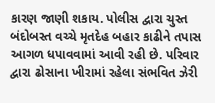કારણ જાણી શકાય. પોલીસ દ્વારા ચુસ્ત બંદોબસ્ત વચ્ચે મૃતદેહ બહાર કાઢીને તપાસ આગળ ધપાવવામાં આવી રહી છે. પરિવાર દ્વારા ઢોસાના ખીરામાં રહેલા સંભવિત ઝેરી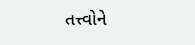તત્ત્વોને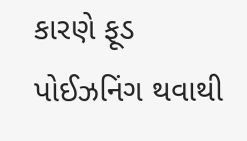કારણે ફૂડ પોઈઝનિંગ થવાથી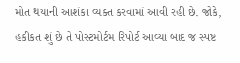મોત થયાની આશંકા વ્યક્ત કરવામાં આવી રહી છે. જોકે, હકીકત શું છે તે પોસ્ટમોર્ટમ રિપોર્ટ આવ્યા બાદ જ સ્પષ્ટ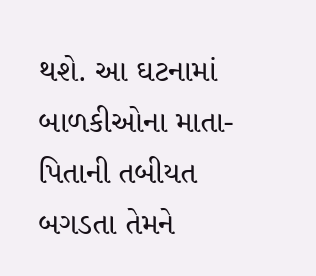થશે. આ ઘટનામાં બાળકીઓના માતા-પિતાની તબીયત બગડતા તેમને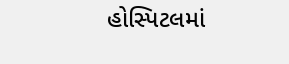હોસ્પિટલમાં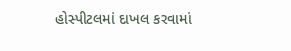હોસ્પીટલમાં દાખલ કરવામાં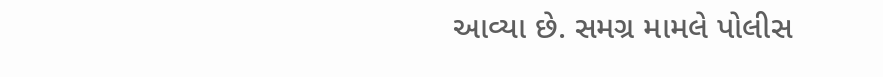આવ્યા છે. સમગ્ર મામલે પોલીસ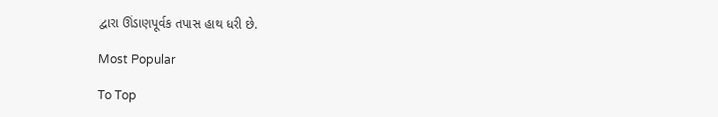દ્વારા ઊંડાણપૂર્વક તપાસ હાથ ધરી છે.

Most Popular

To Top